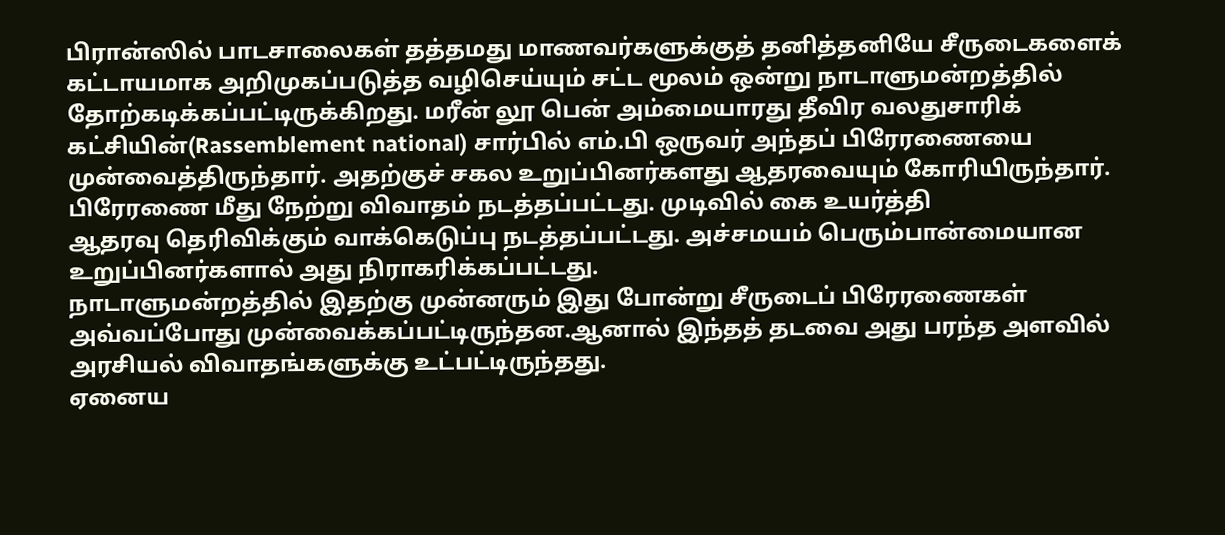பிரான்ஸில் பாடசாலைகள் தத்தமது மாணவர்களுக்குத் தனித்தனியே சீருடைகளைக் கட்டாயமாக அறிமுகப்படுத்த வழிசெய்யும் சட்ட மூலம் ஒன்று நாடாளுமன்றத்தில் தோற்கடிக்கப்பட்டிருக்கிறது. மரீன் லூ பென் அம்மையாரது தீவிர வலதுசாரிக் கட்சியின்(Rassemblement national) சார்பில் எம்.பி ஒருவர் அந்தப் பிரேரணையை முன்வைத்திருந்தார். அதற்குச் சகல உறுப்பினர்களது ஆதரவையும் கோரியிருந்தார். பிரேரணை மீது நேற்று விவாதம் நடத்தப்பட்டது. முடிவில் கை உயர்த்தி
ஆதரவு தெரிவிக்கும் வாக்கெடுப்பு நடத்தப்பட்டது. அச்சமயம் பெரும்பான்மையான உறுப்பினர்களால் அது நிராகரிக்கப்பட்டது.
நாடாளுமன்றத்தில் இதற்கு முன்னரும் இது போன்று சீருடைப் பிரேரணைகள் அவ்வப்போது முன்வைக்கப்பட்டிருந்தன.ஆனால் இந்தத் தடவை அது பரந்த அளவில் அரசியல் விவாதங்களுக்கு உட்பட்டிருந்தது.
ஏனைய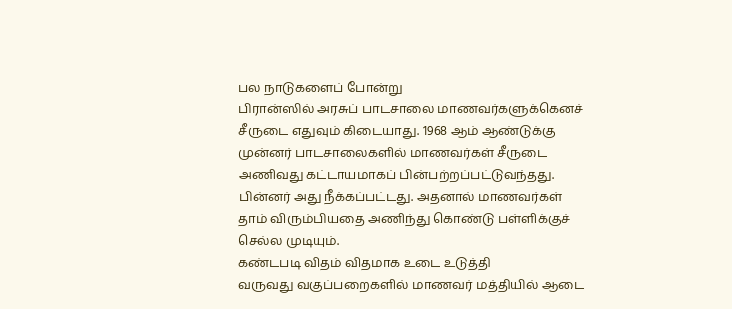பல நாடுகளைப் போன்று
பிரான்ஸில் அரசுப் பாடசாலை மாணவர்களுக்கெனச் சீருடை எதுவும் கிடையாது. 1968 ஆம் ஆண்டுக்கு முன்னர் பாடசாலைகளில் மாணவர்கள் சீருடை அணிவது கட்டாயமாகப் பின்பற்றப்பட்டுவந்தது. பின்னர் அது நீக்கப்பட்டது. அதனால் மாணவர்கள் தாம் விரும்பியதை அணிந்து கொண்டு பள்ளிக்குச் செல்ல முடியும்.
கண்டபடி விதம் விதமாக உடை உடுத்தி
வருவது வகுப்பறைகளில் மாணவர் மத்தியில் ஆடை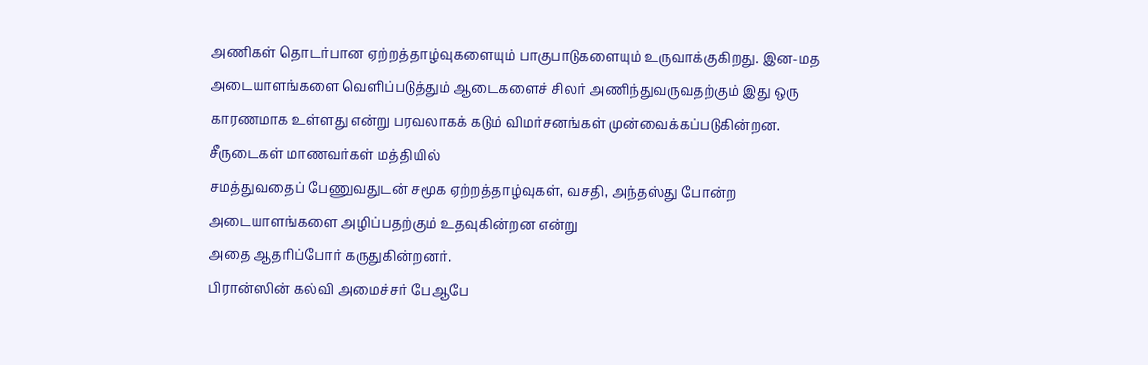அணிகள் தொடர்பான ஏற்றத்தாழ்வுகளையும் பாகுபாடுகளையும் உருவாக்குகிறது. இன-மத அடையாளங்களை வெளிப்படுத்தும் ஆடைகளைச் சிலர் அணிந்துவருவதற்கும் இது ஒரு காரணமாக உள்ளது என்று பரவலாகக் கடும் விமர்சனங்கள் முன்வைக்கப்படுகின்றன.
சீருடைகள் மாணவர்கள் மத்தியில்
சமத்துவதைப் பேணுவதுடன் சமூக ஏற்றத்தாழ்வுகள், வசதி, அந்தஸ்து போன்ற அடையாளங்களை அழிப்பதற்கும் உதவுகின்றன என்று
அதை ஆதரிப்போர் கருதுகின்றனர்.
பிரான்ஸின் கல்வி அமைச்சர் பேஆபே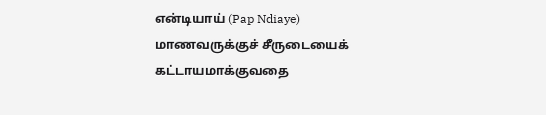என்டியாய் (Pap Ndiaye) மாணவருக்குச் சீருடையைக் கட்டாயமாக்குவதை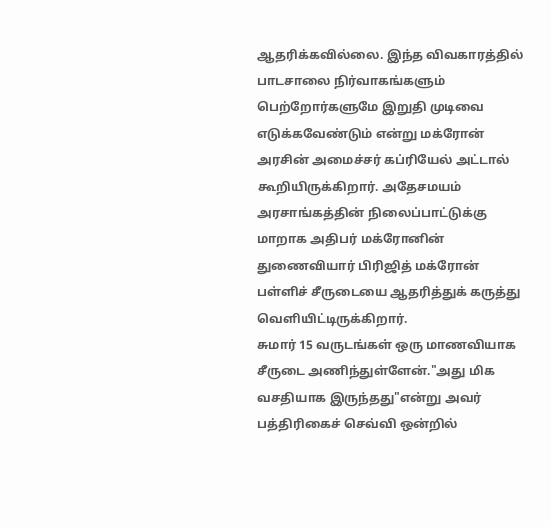ஆதரிக்கவில்லை. இந்த விவகாரத்தில் பாடசாலை நிர்வாகங்களும் பெற்றோர்களுமே இறுதி முடிவை எடுக்கவேண்டும் என்று மக்ரோன் அரசின் அமைச்சர் கப்ரியேல் அட்டால்
கூறியிருக்கிறார். அதேசமயம் அரசாங்கத்தின் நிலைப்பாட்டுக்கு மாறாக அதிபர் மக்ரோனின்
துணைவியார் பிரிஜித் மக்ரோன்
பள்ளிச் சீருடையை ஆதரித்துக் கருத்து வெளியிட்டிருக்கிறார்.
சுமார் 15 வருடங்கள் ஒரு மாணவியாக
சீருடை அணிந்துள்ளேன்."அது மிக
வசதியாக இருந்தது"என்று அவர்
பத்திரிகைச் செவ்வி ஒன்றில்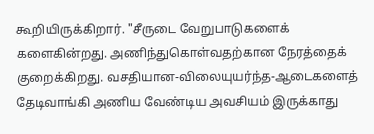கூறியிருக்கிறார். "சீருடை வேறுபாடுகளைக் களைகின்றது. அணிந்துகொள்வதற்கான நேரத்தைக்
குறைக்கிறது. வசதியான-விலையுயர்ந்த-ஆடைகளைத் தேடிவாங்கி அணிய வேண்டிய அவசியம் இருக்காது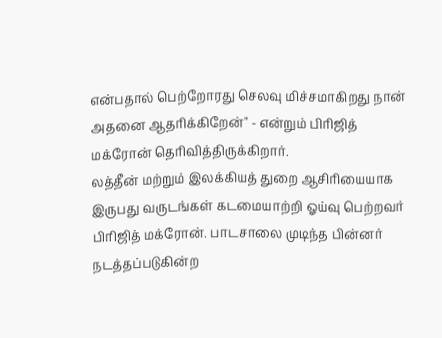என்பதால் பெற்றோரது செலவு மிச்சமாகிறது நான் அதனை ஆதரிக்கிறேன்" - என்றும் பிரிஜித் மக்ரோன் தெரிவித்திருக்கிறார்.
லத்தீன் மற்றும் இலக்கியத் துறை ஆசிரியையாக இருபது வருடங்கள் கடமையாற்றி ஓய்வு பெற்றவர் பிரிஜித் மக்ரோன். பாடசாலை முடிந்த பின்னர் நடத்தப்படுகின்ற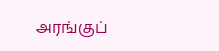அரங்குப்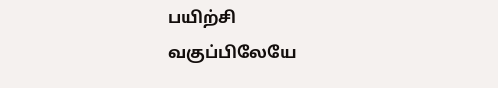பயிற்சி
வகுப்பிலேயே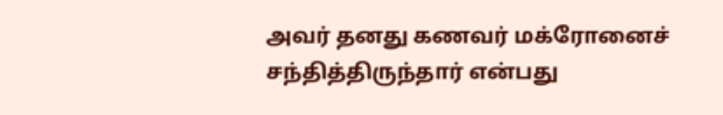அவர் தனது கணவர் மக்ரோனைச் சந்தித்திருந்தார் என்பது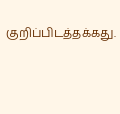குறிப்பிடத்தக்கது.